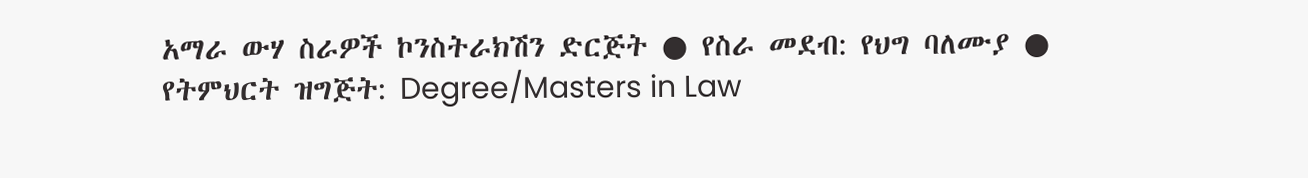አማራ ውሃ ስራዎች ኮንስትራክሽን ድርጅት ● የስራ መደብ: የህግ ባለሙያ ● የትምህርት ዝግጅት: Degree/Masters in Law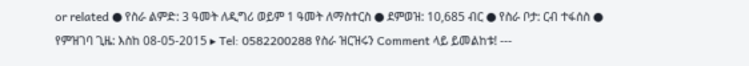or related ● የስራ ልምድ: 3 ዓመት ለዲግሪ ወይም 1 ዓመት ለማስተርስ ● ደምወዝ: 10,685 ብር ● የስራ ቦታ: ርብ ተፋሰስ ● የምዝገባ ጊዜ: እስከ 08-05-2015 ▸ Tel: 0582200288 የስራ ዝርዝሩን Comment ላይ ይመልከቱ! ---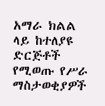አማራ ክልል ላይ ከተለያዩ ድርጅቶች የሚወጡ የሥራ ማስታወቂያዎች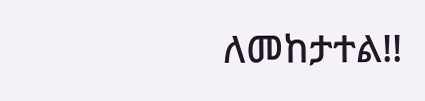ለመከታተል!!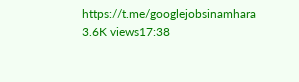https://t.me/googlejobsinamhara 3.6K views17:38